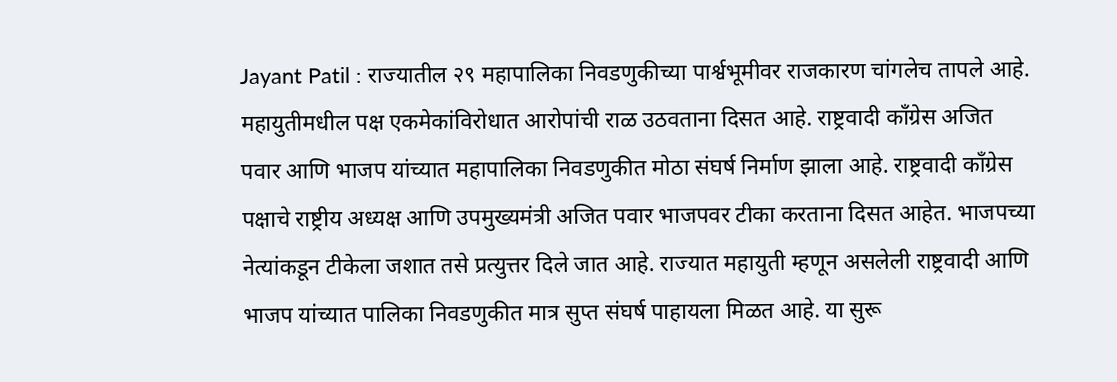Jayant Patil : राज्यातील २९ महापालिका निवडणुकीच्या पार्श्वभूमीवर राजकारण चांगलेच तापले आहे. महायुतीमधील पक्ष एकमेकांविरोधात आरोपांची राळ उठवताना दिसत आहे. राष्ट्रवादी काँग्रेस अजित पवार आणि भाजप यांच्यात महापालिका निवडणुकीत मोठा संघर्ष निर्माण झाला आहे. राष्ट्रवादी काँग्रेस पक्षाचे राष्ट्रीय अध्यक्ष आणि उपमुख्यमंत्री अजित पवार भाजपवर टीका करताना दिसत आहेत. भाजपच्या नेत्यांकडून टीकेला जशात तसे प्रत्युत्तर दिले जात आहे. राज्यात महायुती म्हणून असलेली राष्ट्रवादी आणि भाजप यांच्यात पालिका निवडणुकीत मात्र सुप्त संघर्ष पाहायला मिळत आहे. या सुरू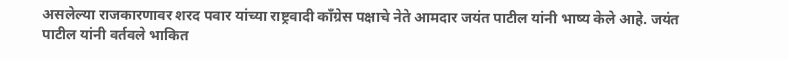असलेल्या राजकारणावर शरद पवार यांच्या राष्ट्रवादी काँग्रेस पक्षाचे नेते आमदार जयंत पाटील यांनी भाष्य केले आहे. जयंत पाटील यांनी वर्तवले भाकित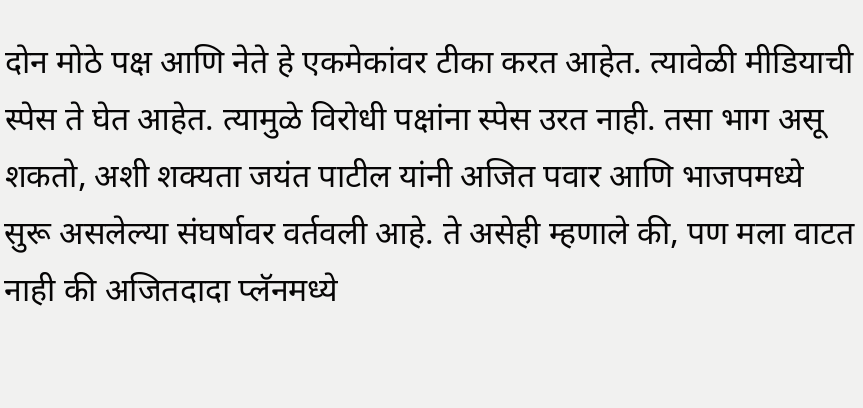दोन मोठे पक्ष आणि नेते हे एकमेकांवर टीका करत आहेत. त्यावेळी मीडियाची स्पेस ते घेत आहेत. त्यामुळे विरोधी पक्षांना स्पेस उरत नाही. तसा भाग असू शकतो, अशी शक्यता जयंत पाटील यांनी अजित पवार आणि भाजपमध्ये सुरू असलेल्या संघर्षावर वर्तवली आहे. ते असेही म्हणाले की, पण मला वाटत नाही की अजितदादा प्लॅनमध्ये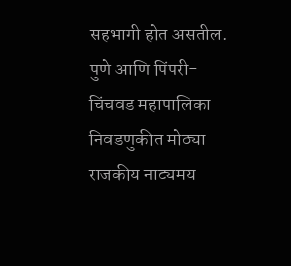सहभागी होत असतील. पुणे आणि पिंपरी-चिंचवड महापालिका निवडणुकीत मोठ्या राजकीय नाट्यमय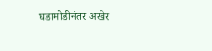घडामोडीनंतर अखेर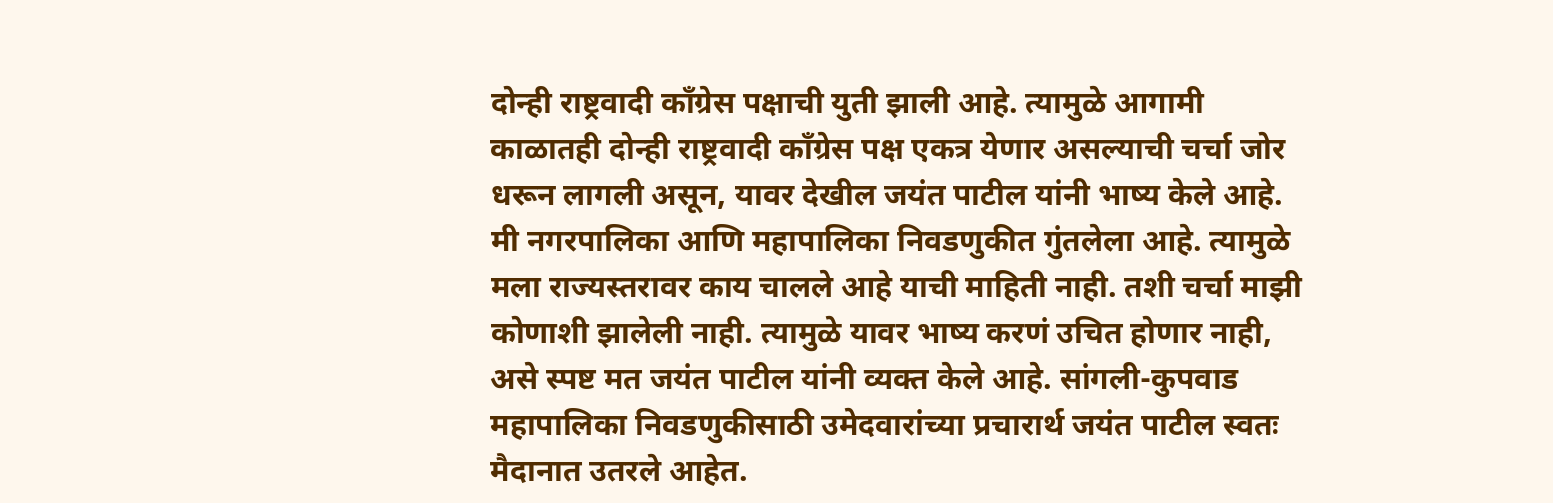दोन्ही राष्ट्रवादी काँग्रेस पक्षाची युती झाली आहे. त्यामुळे आगामी काळातही दोन्ही राष्ट्रवादी काँग्रेस पक्ष एकत्र येणार असल्याची चर्चा जोर धरून लागली असून, यावर देखील जयंत पाटील यांनी भाष्य केले आहे. मी नगरपालिका आणि महापालिका निवडणुकीत गुंतलेला आहे. त्यामुळे मला राज्यस्तरावर काय चालले आहे याची माहिती नाही. तशी चर्चा माझी कोणाशी झालेली नाही. त्यामुळे यावर भाष्य करणं उचित होणार नाही, असे स्पष्ट मत जयंत पाटील यांनी व्यक्त केले आहे. सांगली-कुपवाड महापालिका निवडणुकीसाठी उमेदवारांच्या प्रचारार्थ जयंत पाटील स्वतः मैदानात उतरले आहेत.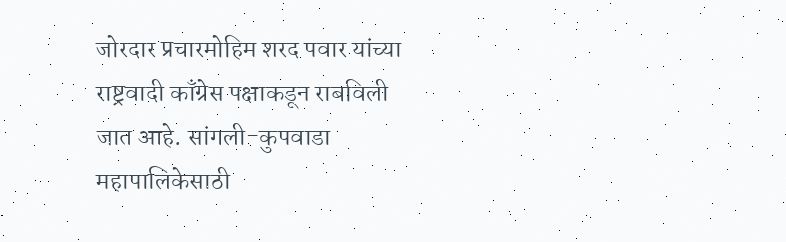जोरदार प्रचारमोहिम शरद पवार यांच्या राष्ट्रवादी काँग्रेस पक्षाकडून राबविली जात आहे. सांगली-कुपवाडा महापालिकेसाठी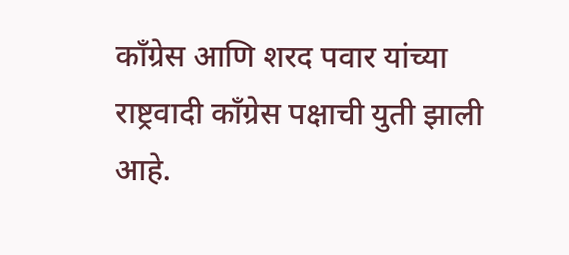काँग्रेस आणि शरद पवार यांच्या राष्ट्रवादी काँग्रेस पक्षाची युती झाली आहे.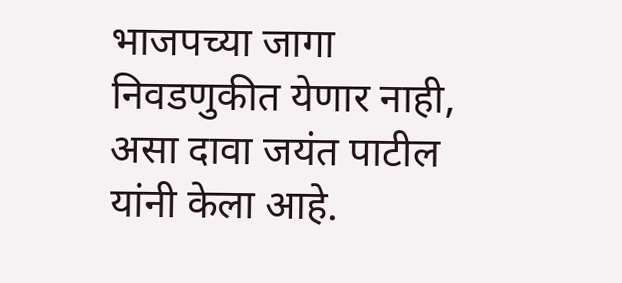भाजपच्या जागा निवडणुकीत येणार नाही, असा दावा जयंत पाटील यांनी केला आहे.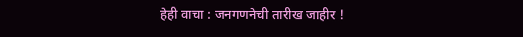हेही वाचा : जनगणनेची तारीख जाहीर !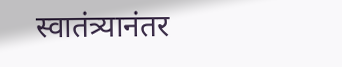स्वातंत्र्यानंतर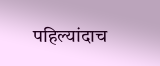पहिल्यांदाच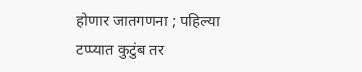होणार जातगणना ; पहिल्या टप्प्यात कुटुंब तर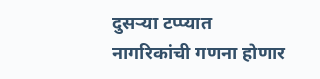दुसऱ्या टप्प्यात नागरिकांची गणना होणार